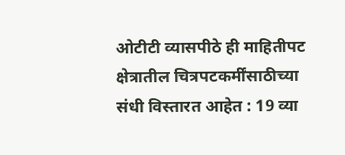ओटीटी व्यासपीठे ही माहितीपट क्षेत्रातील चित्रपटकर्मींसाठीच्या संधी विस्तारत आहेत : 19 व्या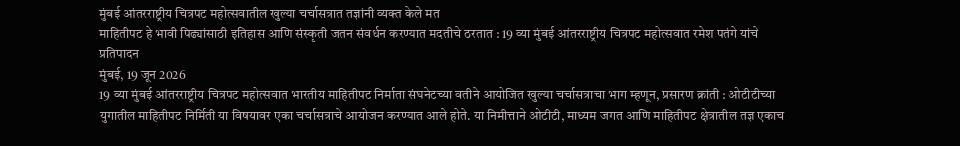मुंबई आंतरराष्ट्रीय चित्रपट महोत्सवातील खुल्या चर्चासत्रात तज्ञांनी व्यक्त केले मत
माहितीपट हे भावी पिढ्यांसाठी इतिहास आणि संस्कृती जतन संवर्धन करण्यात मदतीचे ठरतात : 19 व्या मुंबई आंतरराष्ट्रीय चित्रपट महोत्सवात रमेश पतंगे यांचे प्रतिपादन
मुंबई, 19 जून 2026
19 व्या मुंबई आंतरराष्ट्रीय चित्रपट महोत्सवात भारतीय माहितीपट निर्माता संघनेटच्या वतीने आयोजित खुल्या चर्चासत्राचा भाग म्हणून, प्रसारण क्रांती : ओटीटीच्या युगातील माहितीपट निर्मिती या विषयावर एका चर्चासत्राचे आयोजन करण्यात आले होते. या निमीत्ताने ओटीटी, माध्यम जगत आणि माहितीपट क्षेत्रातील तज्ञ एकाच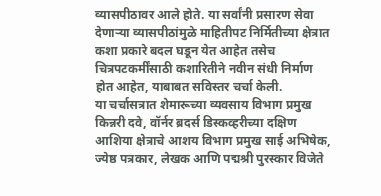व्यासपीठावर आले होते. या सर्वांनी प्रसारण सेवा देणाऱ्या व्यासपीठांमुळे माहितीपट निर्मितीच्या क्षेत्रात कशा प्रकारे बदल घडून येत आहेत तसेच चित्रपटकर्मींसाठी कशारितीने नवीन संधी निर्माण होत आहेत, याबाबत सविस्तर चर्चा केली.
या चर्चासत्रात शेमारूच्या व्यवसाय विभाग प्रमुख किन्नरी दवे, वॉर्नर ब्रदर्स डिस्कव्हरीच्या दक्षिण आशिया क्षेत्राचे आशय विभाग प्रमुख साई अभिषेक, ज्येष्ठ पत्रकार, लेखक आणि पद्मश्री पुरस्कार विजेते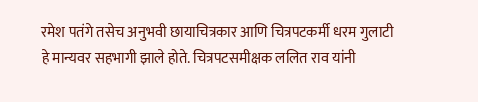रमेश पतंगे तसेच अनुभवी छायाचित्रकार आणि चित्रपटकर्मी धरम गुलाटी हे मान्यवर सहभागी झाले होते. चित्रपटसमीक्षक ललित राव यांनी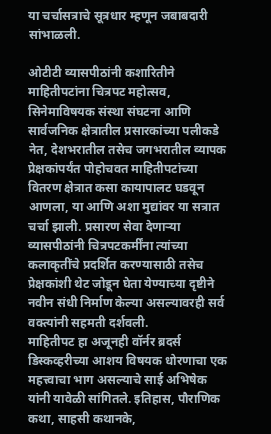या चर्चासत्राचे सूत्रधार म्हणून जबाबदारी सांभाळली.

ओटीटी व्यासपीठांनी कशारितीने माहितीपटांना चित्रपट महोत्सव, सिनेमाविषयक संस्था संघटना आणि सार्वजनिक क्षेत्रातील प्रसारकांच्या पलीकडे नेत, देशभरातील तसेच जगभरातील व्यापक प्रेक्षकांपर्यंत पोहोचवत माहितीपटांच्या वितरण क्षेत्रात कसा कायापालट घडवून आणला, या आणि अशा मुद्यांवर या सत्रात चर्चा झाली. प्रसारण सेवा देणाऱ्या व्यासपीठांनी चित्रपटकर्मींना त्यांच्या कलाकृतींचे प्रदर्शित करण्यासाठी तसेच प्रेक्षकांशी थेट जोडून घेता येण्याच्या दृष्टीने नवीन संधी निर्माण केल्या असल्यावरही सर्व वक्त्यांनी सहमती दर्शवली.
माहितीपट हा अजूनही वॉर्नर ब्रदर्स डिस्कव्हरीच्या आशय विषयक धोरणाचा एक महत्त्वाचा भाग असल्याचे साई अभिषेक यांनी यावेळी सांगितले. इतिहास, पौराणिक कथा, साहसी कथानके,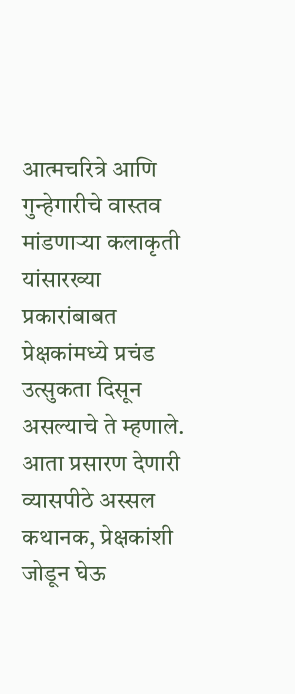आत्मचरित्रे आणि गुन्हेगारीचे वास्तव मांडणाऱ्या कलाकृती यांसारख्या प्रकारांबाबत प्रेक्षकांमध्ये प्रचंड उत्सुकता दिसून असल्याचे ते म्हणाले. आता प्रसारण देणारी व्यासपीठे अस्सल कथानक, प्रेक्षकांशी जोडून घेऊ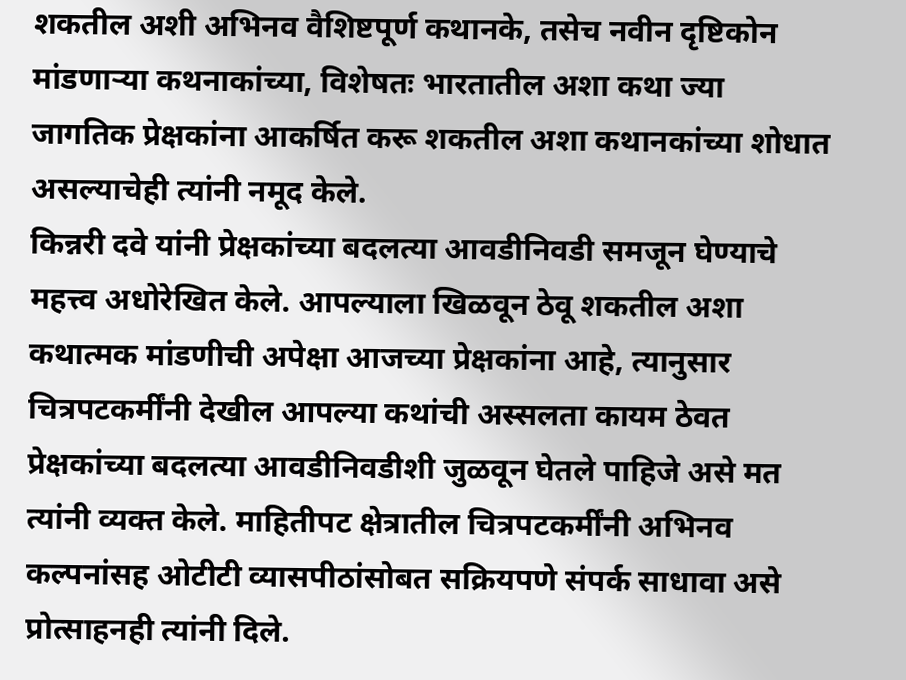शकतील अशी अभिनव वैशिष्टपूर्ण कथानके, तसेच नवीन दृष्टिकोन मांडणाऱ्या कथनाकांच्या, विशेषतः भारतातील अशा कथा ज्या जागतिक प्रेक्षकांना आकर्षित करू शकतील अशा कथानकांच्या शोधात असल्याचेही त्यांनी नमूद केले.
किन्नरी दवे यांनी प्रेक्षकांच्या बदलत्या आवडीनिवडी समजून घेण्याचे महत्त्व अधोरेखित केले. आपल्याला खिळवून ठेवू शकतील अशा कथात्मक मांडणीची अपेक्षा आजच्या प्रेक्षकांना आहे, त्यानुसार चित्रपटकर्मींनी देखील आपल्या कथांची अस्सलता कायम ठेवत प्रेक्षकांच्या बदलत्या आवडीनिवडीशी जुळवून घेतले पाहिजे असे मत त्यांनी व्यक्त केले. माहितीपट क्षेत्रातील चित्रपटकर्मींनी अभिनव कल्पनांसह ओटीटी व्यासपीठांसोबत सक्रियपणे संपर्क साधावा असे प्रोत्साहनही त्यांनी दिले.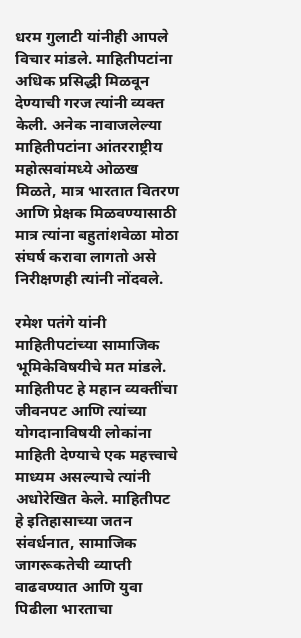धरम गुलाटी यांनीही आपले विचार मांडले. माहितीपटांना अधिक प्रसिद्धी मिळवून देण्याची गरज त्यांनी व्यक्त केली. अनेक नावाजलेल्या माहितीपटांना आंतरराष्ट्रीय महोत्सवांमध्ये ओळख मिळते, मात्र भारतात वितरण आणि प्रेक्षक मिळवण्यासाठी मात्र त्यांना बहुतांशवेळा मोठा संघर्ष करावा लागतो असे निरीक्षणही त्यांनी नोंदवले.

रमेश पतंगे यांनी माहितीपटांच्या सामाजिक भूमिकेविषयीचे मत मांडले. माहितीपट हे महान व्यक्तींचा जीवनपट आणि त्यांच्या योगदानाविषयी लोकांना माहिती देण्याचे एक महत्त्वाचे माध्यम असल्याचे त्यांनी अधोरेखित केले. माहितीपट हे इतिहासाच्या जतन संवर्धनात, सामाजिक जागरूकतेची व्याप्ती वाढवण्यात आणि युवा पिढीला भारताचा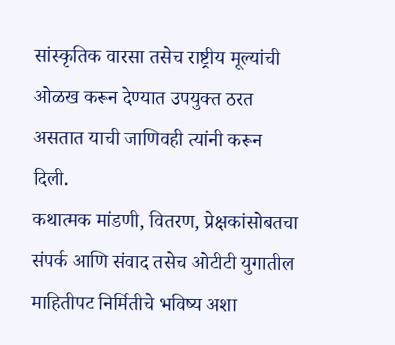सांस्कृतिक वारसा तसेच राष्ट्रीय मूल्यांची ओळख करून देण्यात उपयुक्त ठरत असतात याची जाणिवही त्यांनी करून दिली.
कथात्मक मांडणी, वितरण, प्रेक्षकांसोबतचा संपर्क आणि संवाद तसेच ओटीटी युगातील माहितीपट निर्मितीचे भविष्य अशा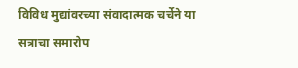विविध मुद्यांवरच्या संवादात्मक चर्चेने या सत्राचा समारोप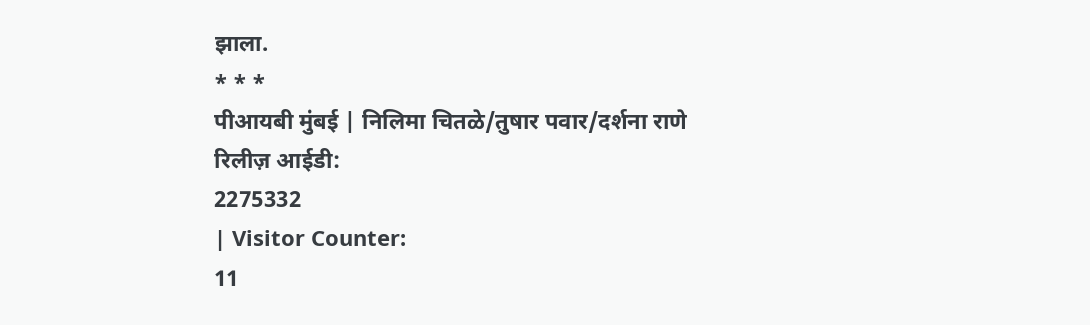झाला.
* * *
पीआयबी मुंबई | निलिमा चितळे/तुषार पवार/दर्शना राणे
रिलीज़ आईडी:
2275332
| Visitor Counter:
11